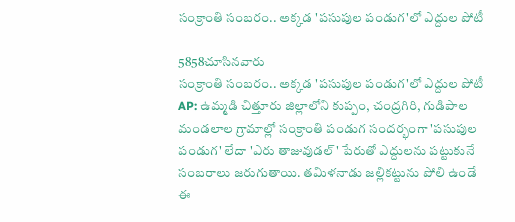సంక్రాంతి సంబరం.. అక్కడ 'పసుపుల పండుగ'లో ఎద్దుల పోటీ

5858చూసినవారు
సంక్రాంతి సంబరం.. అక్కడ 'పసుపుల పండుగ'లో ఎద్దుల పోటీ
AP: ఉమ్మడి చిత్తూరు జిల్లాలోని కుప్పం, చంద్రగిరి, గుడిపాల మండలాల గ్రామాల్లో సంక్రాంతి పండుగ సందర్భంగా 'పసుపుల పండుగ' లేదా 'ఎరు తాజువుడల్' పేరుతో ఎద్దులను పట్టుకునే సంబరాలు జరుగుతాయి. తమిళనాడు జల్లికట్టును పోలి ఉండే ఈ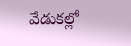వేడుకల్లో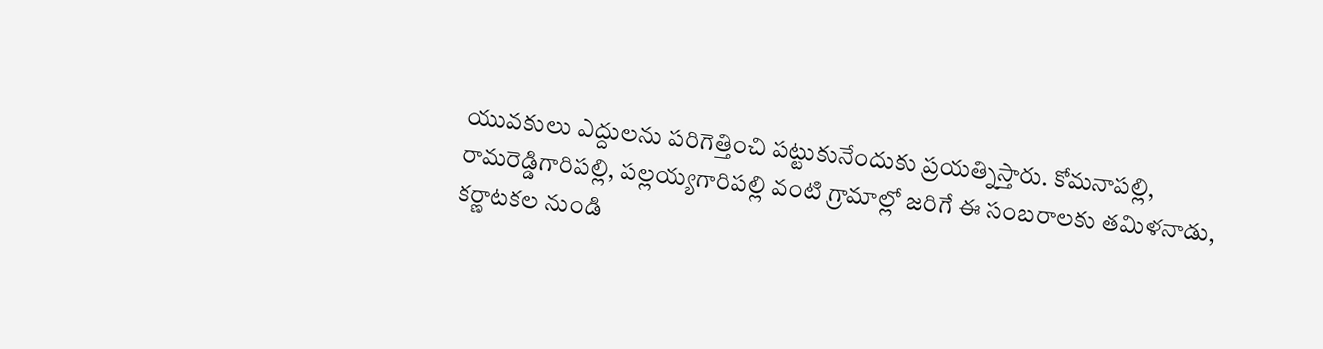యువకులు ఎద్దులను పరిగెత్తించి పట్టుకునేందుకు ప్రయత్నిస్తారు. కోమనాపల్లి, రామరెడ్డిగారిపల్లి, పల్లయ్యగారిపల్లి వంటి గ్రామాల్లో జరిగే ఈ సంబరాలకు తమిళనాడు, కర్ణాటకల నుండి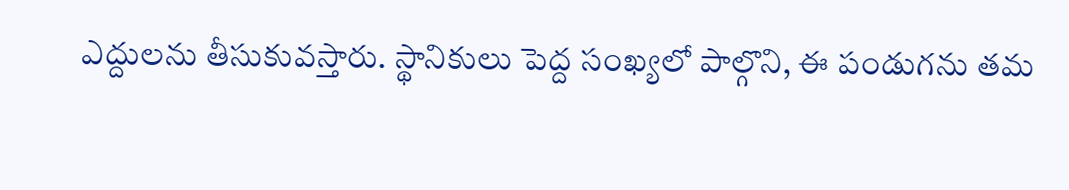ఎద్దులను తీసుకువస్తారు. స్థానికులు పెద్ద సంఖ్యలో పాల్గొని, ఈ పండుగను తమ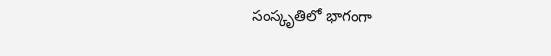సంస్కృతిలో భాగంగా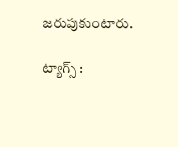జరుపుకుంటారు.

ట్యాగ్స్ :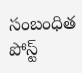సంబంధిత పోస్ట్